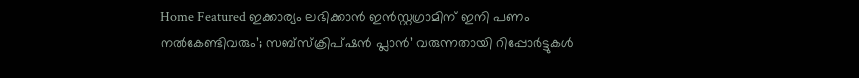Home Featured ഇക്കാര്യം ലഭിക്കാന്‍ ഇന്‍സ്റ്റഗ്രാമിന് ഇനി പണം നല്‍കേണ്ടിവരും’; സബ്സ്ക്രിപ്ഷന്‍ പ്ലാന്‍’ വരുന്നതായി റിപ്പോര്‍ട്ടുകള്‍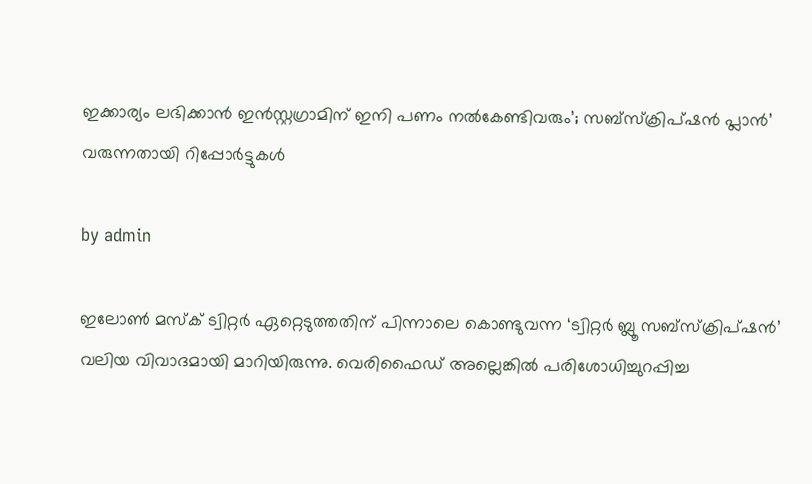ഇക്കാര്യം ലഭിക്കാന്‍ ഇന്‍സ്റ്റഗ്രാമിന് ഇനി പണം നല്‍കേണ്ടിവരും’; സബ്സ്ക്രിപ്ഷന്‍ പ്ലാന്‍’ വരുന്നതായി റിപ്പോര്‍ട്ടുകള്‍

by admin

ഇലോണ്‍ മസ്ക് ട്വിറ്റര്‍ ഏറ്റെടുത്തതിന് പിന്നാലെ കൊണ്ടുവന്ന ‘ട്വിറ്റര്‍ ബ്ലൂ സബ്‌സ്‌ക്രിപ്‌ഷന്‍’ വലിയ വിവാദമായി മാറിയിരുന്നു. വെരിഫൈഡ് അല്ലെങ്കില്‍ പരിശോധിച്ചുറപ്പിച്ച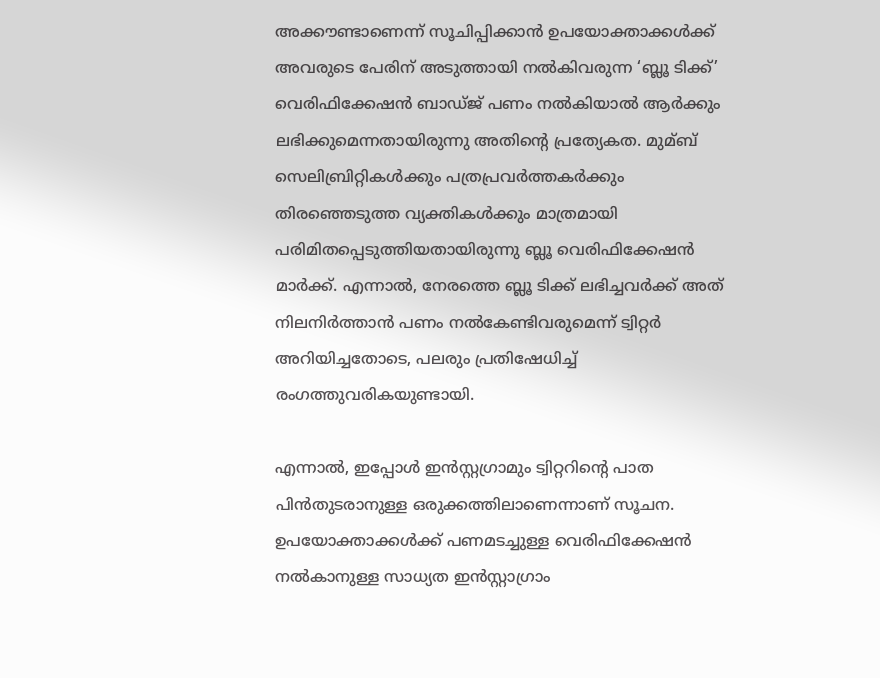അക്കൗണ്ടാണെന്ന് സൂചിപ്പിക്കാന്‍ ഉപയോക്താക്കള്‍ക്ക് അവരുടെ പേരിന് അടുത്തായി നല്‍കിവരുന്ന ‘ബ്ലൂ ടിക്ക്’ വെരിഫിക്കേഷന്‍ ബാഡ്ജ് പണം നല്‍കിയാല്‍ ആര്‍ക്കും ലഭിക്കുമെന്നതായിരുന്നു അതിന്റെ പ്രത്യേകത. മുമ്ബ് സെലിബ്രിറ്റികള്‍ക്കും പത്രപ്രവര്‍ത്തകര്‍ക്കും തിരഞ്ഞെടുത്ത വ്യക്തികള്‍ക്കും മാത്രമായി പരിമിതപ്പെടുത്തിയതായിരുന്നു ബ്ലൂ വെരിഫിക്കേഷന്‍ മാര്‍ക്ക്. എന്നാല്‍, നേരത്തെ ബ്ലൂ ടിക്ക് ലഭിച്ചവര്‍ക്ക് അത് നിലനിര്‍ത്താന്‍ പണം നല്‍കേണ്ടിവരുമെന്ന് ട്വിറ്റര്‍ അറിയിച്ചതോടെ, പലരും പ്രതിഷേധിച്ച്‌ രംഗത്തുവരികയുണ്ടായി.

എന്നാല്‍, ഇപ്പോള്‍ ഇന്‍സ്റ്റഗ്രാമും ട്വിറ്ററിന്റെ പാത പിന്‍തുടരാനുള്ള ഒരുക്കത്തിലാണെന്നാണ് സൂചന. ഉപയോക്താക്കള്‍ക്ക് പണമടച്ചുള്ള വെരിഫിക്കേഷന്‍ നല്‍കാനുള്ള സാധ്യത ഇന്‍സ്റ്റാഗ്രാം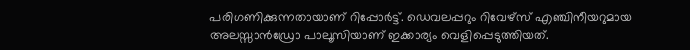പരിഗണിക്കുന്നതായാണ് റിപ്പോര്‍ട്ട്. ഡെവലപ്പറും റിവേഴ്‌സ് എഞ്ചിനീയറുമായ അലസ്സാന്‍ഡ്രോ പാലൂസിയാണ് ഇക്കാര്യം വെളിപ്പെടുത്തിയത്.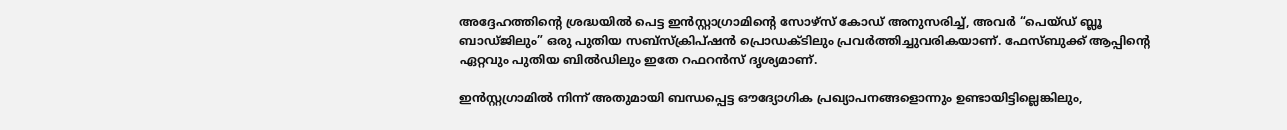അദ്ദേഹത്തിന്റെ ശ്രദ്ധയില്‍ പെട്ട ഇന്‍സ്റ്റാഗ്രാമിന്റെ സോഴ്സ് കോഡ് അനുസരിച്ച്‌, അവര്‍ “പെയ്ഡ് ബ്ലൂ ബാഡ്ജിലും” ഒരു പുതിയ സബ്‌സ്‌ക്രിപ്‌ഷന്‍ പ്രൊഡക്ടിലും പ്രവര്‍ത്തിച്ചുവരികയാണ്. ഫേസ്ബുക്ക് ആപ്പിന്റെ ഏറ്റവും പുതിയ ബില്‍ഡിലും ഇതേ റഫറന്‍സ് ദൃശ്യമാണ്.

ഇന്‍സ്റ്റഗ്രാമില്‍ നിന്ന് അതുമായി ബന്ധപ്പെട്ട ഔദ്യോഗിക പ്രഖ്യാപനങ്ങളൊന്നും ഉണ്ടായിട്ടില്ലെങ്കിലും,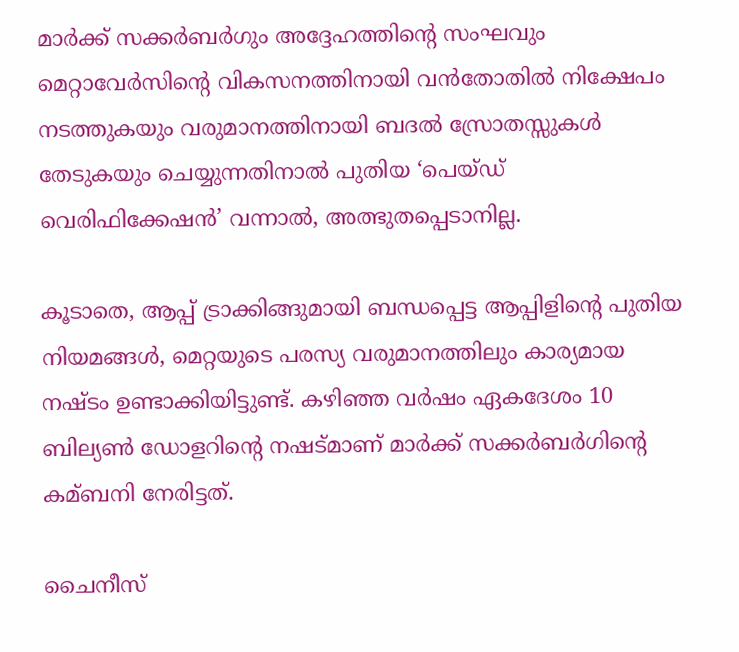മാര്‍ക്ക് സക്കര്‍ബര്‍ഗും അദ്ദേഹത്തിന്റെ സംഘവും മെറ്റാവേര്‍സിന്റെ വികസനത്തിനായി വന്‍തോതില്‍ നിക്ഷേപം നടത്തുകയും വരുമാനത്തിനായി ബദല്‍ സ്രോതസ്സുകള്‍ തേടുകയും ചെയ്യുന്നതിനാല്‍ പുതിയ ‘പെയ്ഡ് വെരിഫിക്കേഷന്‍’ വന്നാല്‍, അത്ഭുതപ്പെടാനില്ല.

കൂടാതെ, ആപ്പ് ട്രാക്കിങ്ങുമായി ബന്ധപ്പെട്ട ആപ്പിളിന്റെ പുതിയ നിയമങ്ങള്‍, മെറ്റയുടെ പരസ്യ വരുമാനത്തിലും കാര്യമായ നഷ്ടം ഉണ്ടാക്കിയിട്ടുണ്ട്. കഴിഞ്ഞ വര്‍ഷം ഏകദേശം 10 ബില്യണ്‍ ഡോളറിന്റെ നഷട്മാണ് മാര്‍ക്ക് സക്കര്‍ബര്‍ഗിന്റെ കമ്ബനി നേരിട്ടത്.

ചൈനീസ്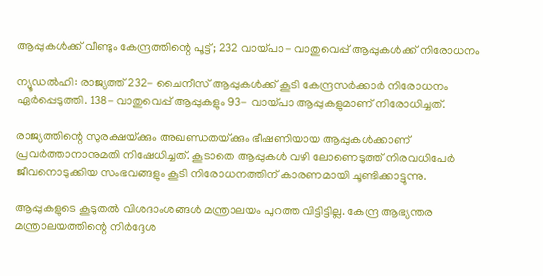ആപ്പുകള്‍ക്ക് വീണ്ടും കേന്ദ്രത്തിന്റെ പൂട്ട്; 232 വായ്പാ- വാതുവെപ്പ് ആപ്പുകള്‍ക്ക് നിരോധനം

ന്യൂഡല്‍ഹി: രാജ്യത്ത് 232- ചൈനീസ് ആപ്പുകള്‍ക്ക് കൂടി കേന്ദ്രസര്‍ക്കാര്‍ നിരോധനം ഏര്‍പ്പെടുത്തി. 138- വാതുവെപ്പ് ആപ്പുകളും 93- വായ്പാ ആപ്പുകളുമാണ് നിരോധിച്ചത്.

രാജ്യത്തിന്റെ സുരക്ഷയ്‌ക്കും അഖണ്ഡതയ്‌ക്കും ഭീഷണിയായ ആപ്പുകള്‍ക്കാണ് പ്രവര്‍ത്താനാനുമതി നിഷേധിച്ചത്. കൂടാതെ ആപ്പുകള്‍ വഴി ലോണെടുത്ത് നിരവധിപേര്‍ ജീവനൊടുക്കിയ സംഭവങ്ങളും കൂടി നിരോധനത്തിന് കാരണമായി ചൂണ്ടിക്കാട്ടുന്നു.

ആപ്പുകളുടെ കൂടുതല്‍ വിശദാംശങ്ങള്‍ മന്ത്രാലയം പുറത്ത വിട്ടിട്ടില്ല. കേന്ദ്ര ആഭ്യന്തര മന്ത്രാലയത്തിന്റെ നിര്‍ദ്ദേശ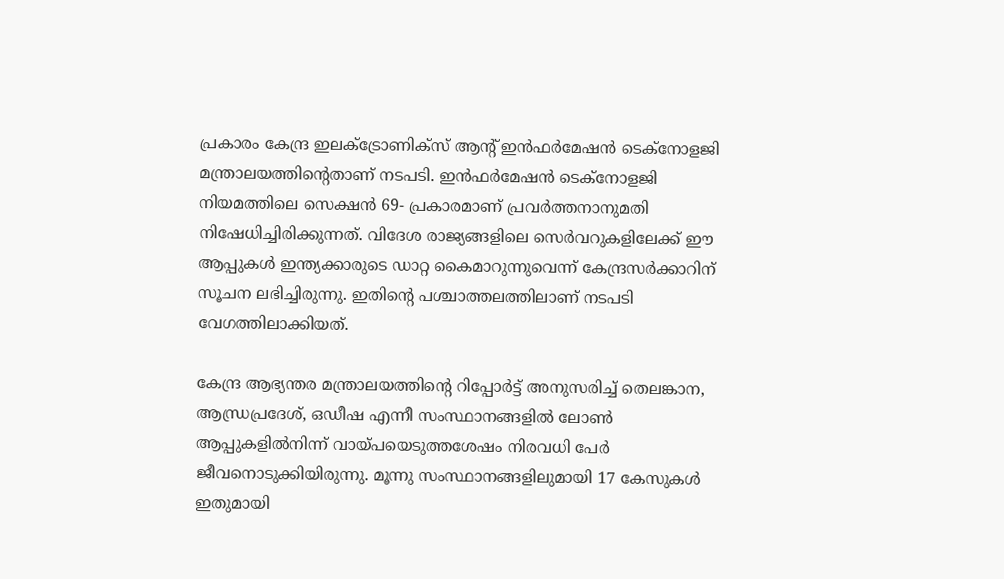പ്രകാരം കേന്ദ്ര ഇലക്‌ട്രോണിക്‌സ് ആന്റ് ഇന്‍ഫര്‍മേഷന്‍ ടെക്‌നോളജി മന്ത്രാലയത്തിന്റെതാണ് നടപടി. ഇന്‍ഫര്‍മേഷന്‍ ടെക്‌നോളജി നിയമത്തിലെ സെക്ഷന്‍ 69- പ്രകാരമാണ് പ്രവര്‍ത്തനാനുമതി നിഷേധിച്ചിരിക്കുന്നത്. വിദേശ രാജ്യങ്ങളിലെ സെര്‍വറുകളിലേക്ക് ഈ ആപ്പുകള്‍ ഇന്ത്യക്കാരുടെ ഡാറ്റ കൈമാറുന്നുവെന്ന് കേന്ദ്രസര്‍ക്കാറിന് സൂചന ലഭിച്ചിരുന്നു. ഇതിന്റെ പശ്ചാത്തലത്തിലാണ് നടപടി വേഗത്തിലാക്കിയത്.

കേന്ദ്ര ആഭ്യന്തര മന്ത്രാലയത്തിന്റെ റിപ്പോര്‍ട്ട് അനുസരിച്ച്‌ തെലങ്കാന, ആന്ധ്രപ്രദേശ്, ഒഡീഷ എന്നീ സംസ്ഥാനങ്ങളില്‍ ലോണ്‍ ആപ്പുകളില്‍നിന്ന് വായ്പയെടുത്തശേഷം നിരവധി പേര്‍ ജീവനൊടുക്കിയിരുന്നു. മൂന്നു സംസ്ഥാനങ്ങളിലുമായി 17 കേസുകള്‍ ഇതുമായി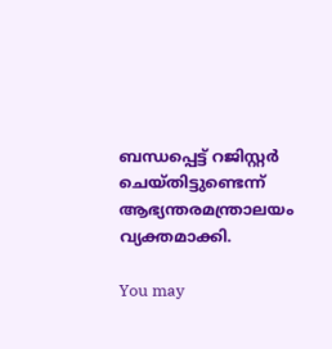ബന്ധപ്പെട്ട് റജിസ്റ്റര്‍ ചെയ്തിട്ടുണ്ടെന്ന് ആഭ്യന്തരമന്ത്രാലയം വ്യക്തമാക്കി.

You may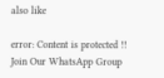also like

error: Content is protected !!
Join Our WhatsApp Group